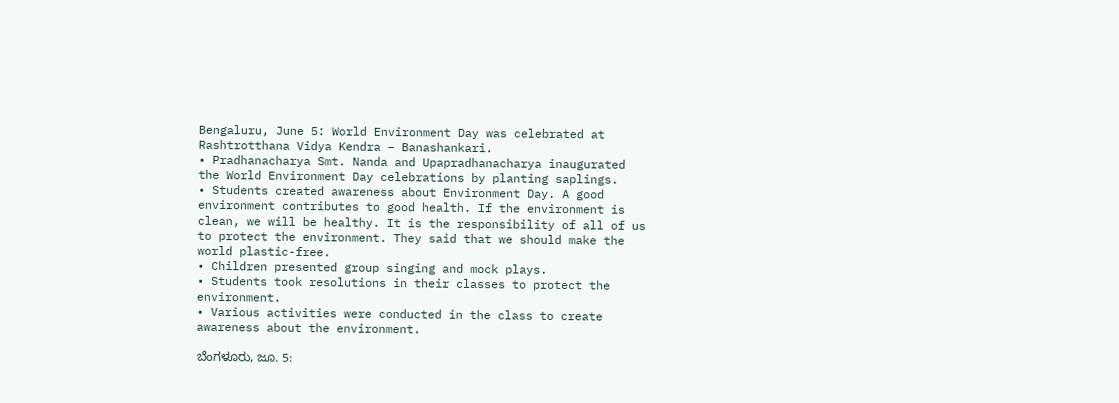Bengaluru, June 5: World Environment Day was celebrated at Rashtrotthana Vidya Kendra – Banashankari.
• Pradhanacharya Smt. Nanda and Upapradhanacharya inaugurated the World Environment Day celebrations by planting saplings.
• Students created awareness about Environment Day. A good environment contributes to good health. If the environment is clean, we will be healthy. It is the responsibility of all of us to protect the environment. They said that we should make the world plastic-free.
• Children presented group singing and mock plays.
• Students took resolutions in their classes to protect the environment.
• Various activities were conducted in the class to create awareness about the environment.

ಬೆಂಗಳೂರು, ಜೂ. 5: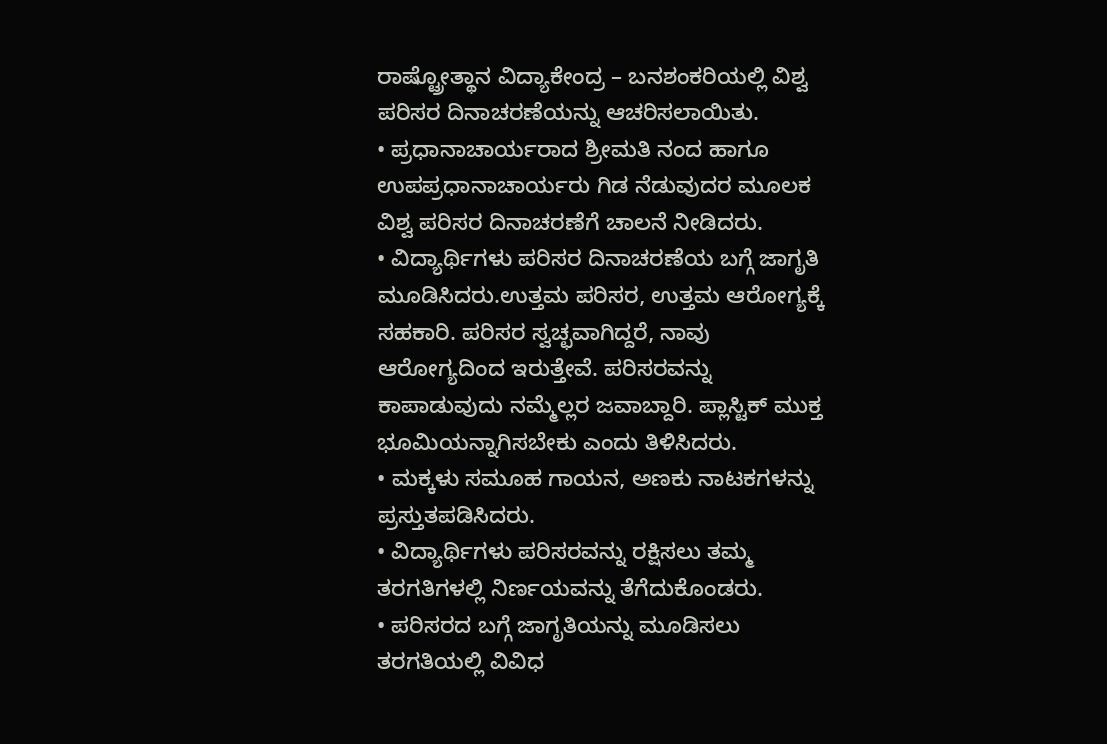ರಾಷ್ಟ್ರೋತ್ಥಾನ ವಿದ್ಯಾಕೇಂದ್ರ – ಬನಶಂಕರಿಯಲ್ಲಿ ವಿಶ್ವ ಪರಿಸರ ದಿನಾಚರಣೆಯನ್ನು ಆಚರಿಸಲಾಯಿತು.
• ಪ್ರಧಾನಾಚಾರ್ಯರಾದ ಶ್ರೀಮತಿ ನಂದ ಹಾಗೂ ಉಪಪ್ರಧಾನಾಚಾರ್ಯರು ಗಿಡ ನೆಡುವುದರ ಮೂಲಕ ವಿಶ್ವ ಪರಿಸರ ದಿನಾಚರಣೆಗೆ ಚಾಲನೆ ನೀಡಿದರು.
• ವಿದ್ಯಾರ್ಥಿಗಳು ಪರಿಸರ ದಿನಾಚರಣೆಯ ಬಗ್ಗೆ ಜಾಗೃತಿ ಮೂಡಿಸಿದರು.ಉತ್ತಮ ಪರಿಸರ, ಉತ್ತಮ ಆರೋಗ್ಯಕ್ಕೆ ಸಹಕಾರಿ. ಪರಿಸರ ಸ್ವಚ್ಛವಾಗಿದ್ದರೆ, ನಾವು ಆರೋಗ್ಯದಿಂದ ಇರುತ್ತೇವೆ. ಪರಿಸರವನ್ನು ಕಾಪಾಡುವುದು ನಮ್ಮೆಲ್ಲರ ಜವಾಬ್ದಾರಿ. ಪ್ಲಾಸ್ಟಿಕ್ ಮುಕ್ತ ಭೂಮಿಯನ್ನಾಗಿಸಬೇಕು ಎಂದು ತಿಳಿಸಿದರು.
• ಮಕ್ಕಳು ಸಮೂಹ ಗಾಯನ, ಅಣಕು ನಾಟಕಗಳನ್ನು ಪ್ರಸ್ತುತಪಡಿಸಿದರು.
• ವಿದ್ಯಾರ್ಥಿಗಳು ಪರಿಸರವನ್ನು ರಕ್ಷಿಸಲು ತಮ್ಮ ತರಗತಿಗಳಲ್ಲಿ ನಿರ್ಣಯವನ್ನು ತೆಗೆದುಕೊಂಡರು.
• ಪರಿಸರದ ಬಗ್ಗೆ ಜಾಗೃತಿಯನ್ನು ಮೂಡಿಸಲು ತರಗತಿಯಲ್ಲಿ ವಿವಿಧ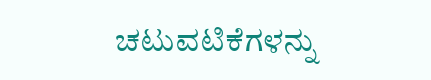ಚಟುವಟಿಕೆಗಳನ್ನು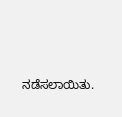ನಡೆಸಲಾಯಿತು.